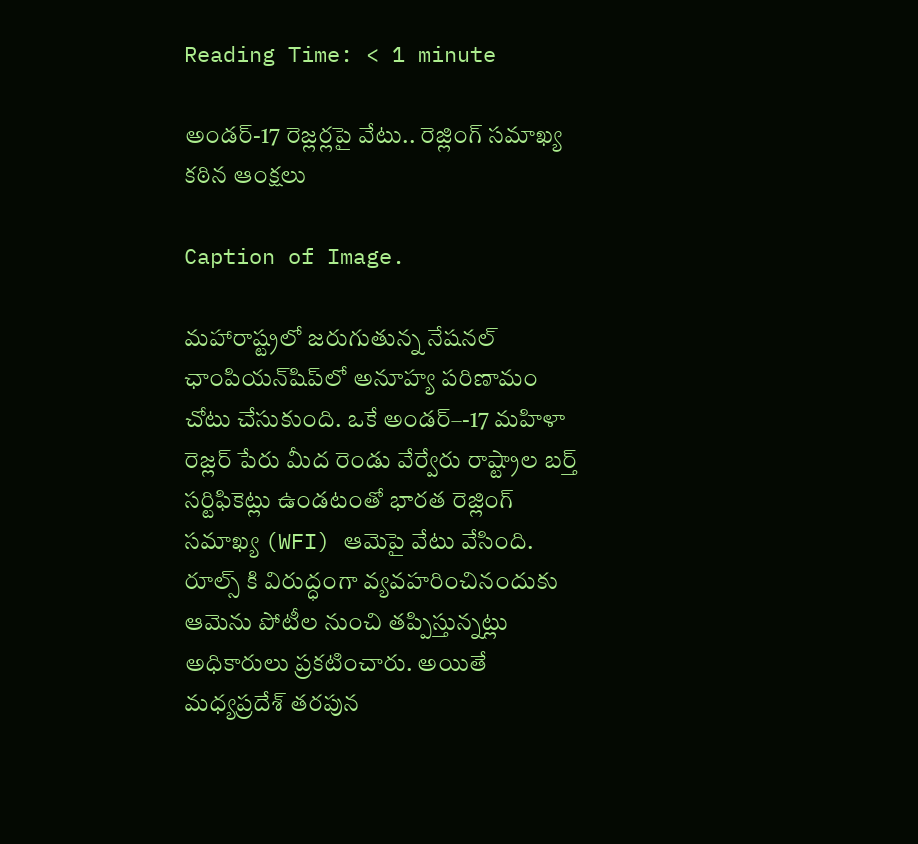Reading Time: < 1 minute

అండర్-17 రెజ్లర్లపై వేటు.. రెజ్లింగ్ సమాఖ్య కఠిన ఆంక్షలు

Caption of Image.

మహారాష్ట్రలో జరుగుతున్న నేషనల్ ఛాంపియన్‌షిప్‌లో అనూహ్య పరిణామం చోటు చేసుకుంది. ఒకే అండర్–-17 మహిళా రెజ్లర్ పేరు మీద రెండు వేర్వేరు రాష్ట్రాల బర్త్ సర్టిఫికెట్లు ఉండటంతో భారత రెజ్లింగ్ సమాఖ్య (WFI) ఆమెపై వేటు వేసింది. రూల్స్ కి విరుద్ధంగా వ్యవహరించినందుకు ఆమెను పోటీల నుంచి తప్పిస్తున్నట్లు అధికారులు ప్రకటించారు. అయితే మధ్యప్రదేశ్ తరపున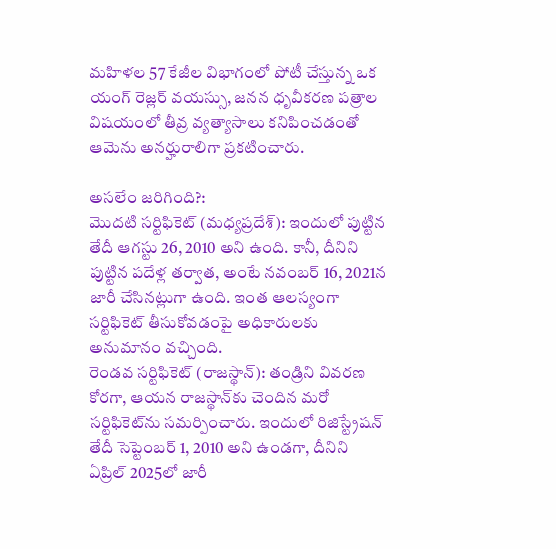మహిళల 57 కేజీల విభాగంలో పోటీ చేస్తున్న ఒక యంగ్ రెజ్లర్ వయస్సు, జనన ధృవీకరణ పత్రాల విషయంలో తీవ్ర వ్యత్యాసాలు కనిపించడంతో ఆమెను అనర్హురాలిగా ప్రకటించారు.

అసలేం జరిగింది?:
మొదటి సర్టిఫికెట్ (మధ్యప్రదేశ్): ఇందులో పుట్టిన తేదీ ఆగస్టు 26, 2010 అని ఉంది. కానీ, దీనిని పుట్టిన పదేళ్ల తర్వాత, అంటే నవంబర్ 16, 2021న జారీ చేసినట్లుగా ఉంది. ఇంత ఆలస్యంగా సర్టిఫికెట్ తీసుకోవడంపై అధికారులకు అనుమానం వచ్చింది.
రెండవ సర్టిఫికెట్ (రాజస్థాన్): తండ్రిని వివరణ కోరగా, ఆయన రాజస్థాన్‌కు చెందిన మరో సర్టిఫికెట్‌ను సమర్పించారు. ఇందులో రిజిస్ట్రేషన్ తేదీ సెప్టెంబర్ 1, 2010 అని ఉండగా, దీనిని ఏప్రిల్ 2025లో జారీ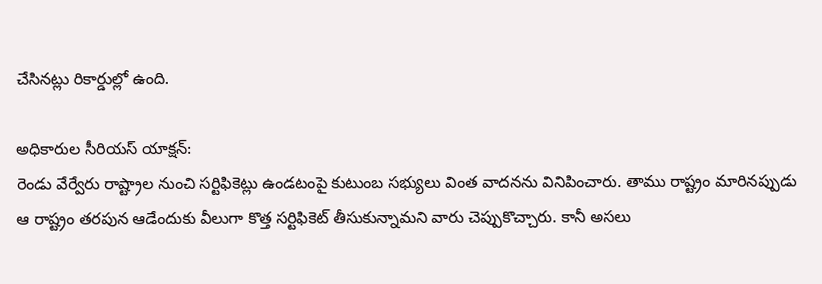చేసినట్లు రికార్డుల్లో ఉంది.

అధికారుల సీరియస్ యాక్షన్:
రెండు వేర్వేరు రాష్ట్రాల నుంచి సర్టిఫికెట్లు ఉండటంపై కుటుంబ సభ్యులు వింత వాదనను వినిపించారు. తాము రాష్ట్రం మారినప్పుడు ఆ రాష్ట్రం తరపున ఆడేందుకు వీలుగా కొత్త సర్టిఫికెట్ తీసుకున్నామని వారు చెప్పుకొచ్చారు. కానీ అసలు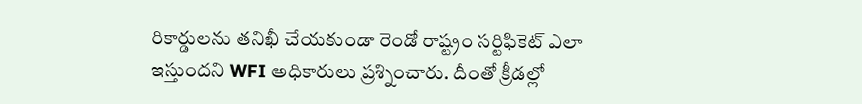రికార్డులను తనిఖీ చేయకుండా రెండో రాష్ట్రం సర్టిఫికెట్ ఎలా ఇస్తుందని WFI అధికారులు ప్రశ్నించారు. దీంతో క్రీడల్లో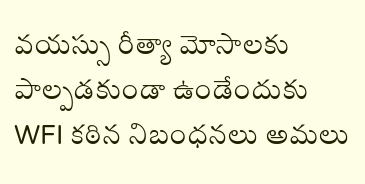వయస్సు రీత్యా మోసాలకు పాల్పడకుండా ఉండేందుకు WFI కఠిన నిబంధనలు అమలు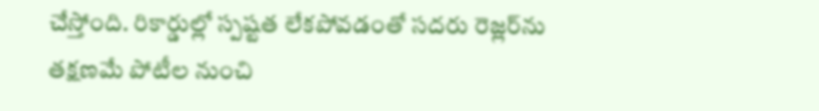చేస్తోంది. రికార్డుల్లో స్పష్టత లేకపోవడంతో సదరు రెజ్లర్‌ను తక్షణమే పోటీల నుంచి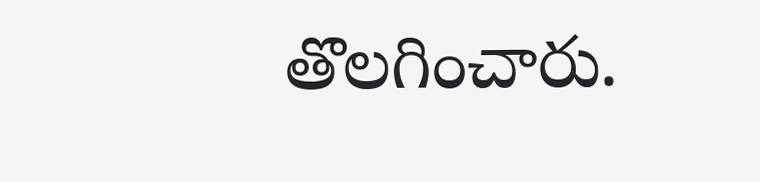తొలగించారు.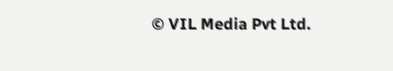© VIL Media Pvt Ltd.